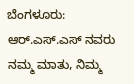ಬೆಂಗಳೂರು: ಆರ್.ಎಸ್.ಎಸ್ ನವರು ನಮ್ಮ ಮಾತು, ನಿಮ್ಮ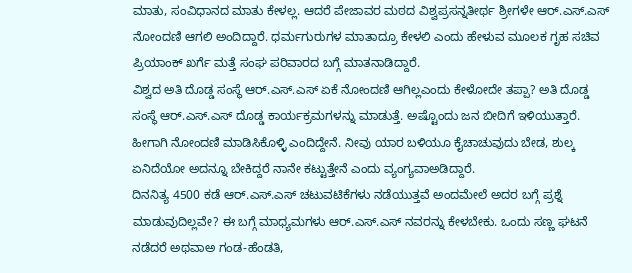ಮಾತು, ಸಂವಿಧಾನದ ಮಾತು ಕೇಳಲ್ಲ. ಆದರೆ ಪೇಜಾವರ ಮಠದ ವಿಶ್ವಪ್ರಸನ್ನತೀರ್ಥ ಶ್ರೀಗಳೇ ಆರ್.ಎಸ್.ಎಸ್ ನೋಂದಣಿ ಆಗಲಿ ಅಂದಿದ್ದಾರೆ. ಧರ್ಮಗುರುಗಳ ಮಾತಾದ್ರೂ ಕೇಳಲಿ ಎಂದು ಹೇಳುವ ಮೂಲಕ ಗೃಹ ಸಚಿವ ಪ್ರಿಯಾಂಕ್ ಖರ್ಗೆ ಮತ್ತೆ ಸಂಘ ಪರಿವಾರದ ಬಗ್ಗೆ ಮಾತನಾಡಿದ್ದಾರೆ.
ವಿಶ್ವದ ಅತಿ ದೊಡ್ಡ ಸಂಸ್ಥೆ ಆರ್.ಎಸ್.ಎಸ್ ಏಕೆ ನೋಂದಣಿ ಆಗಿಲ್ಲಎಂದು ಕೇಳೋದೇ ತಪ್ಪಾ? ಅತಿ ದೊಡ್ಡ ಸಂಸ್ಥೆ ಆರ್.ಎಸ್.ಎಸ್ ದೊಡ್ಡ ಕಾರ್ಯಕ್ರಮಗಳನ್ನು ಮಾಡುತ್ತೆ. ಅಷ್ಟೊಂದು ಜನ ಬೀದಿಗೆ ಇಳಿಯುತ್ತಾರೆ. ಹೀಗಾಗಿ ನೋಂದಣಿ ಮಾಡಿಸಿಕೊಳ್ಳಿ ಎಂದಿದ್ದೇನೆ. ನೀವು ಯಾರ ಬಳಿಯೂ ಕೈಚಾಚುವುದು ಬೇಡ, ಶುಲ್ಕ ಏನಿದೆಯೋ ಅದನ್ನೂ ಬೇಕಿದ್ದರೆ ನಾನೇ ಕಟ್ಟುತ್ತೇನೆ ಎಂದು ವ್ಯಂಗ್ಯವಾಅಡಿದ್ದಾರೆ.
ದಿನನಿತ್ಯ 4500 ಕಡೆ ಆರ್.ಎಸ್.ಎಸ್ ಚಟುವಟಿಕೆಗಳು ನಡೆಯುತ್ತವೆ ಅಂದಮೇಲೆ ಅದರ ಬಗ್ಗೆ ಪ್ರಶ್ನೆ ಮಾಡುವುದಿಲ್ಲವೇ? ಈ ಬಗ್ಗೆ ಮಾಧ್ಯಮಗಳು ಆರ್.ಎಸ್.ಎಸ್ ನವರನ್ನು ಕೇಳಬೇಕು. ಒಂದು ಸಣ್ಣ ಘಟನೆ ನಡೆದರೆ ಅಥವಾಅ ಗಂಡ-ಹೆಂಡತಿ,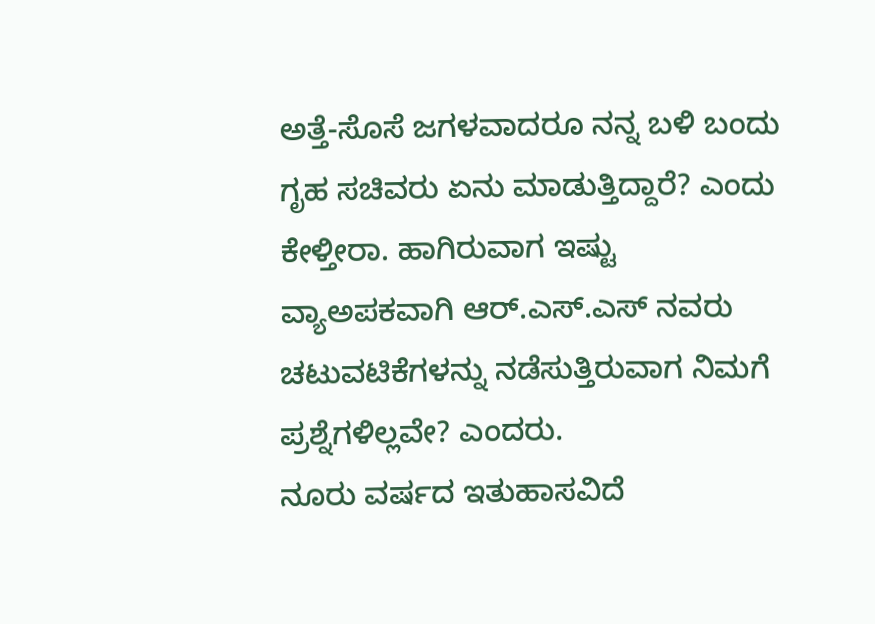ಅತ್ತೆ-ಸೊಸೆ ಜಗಳವಾದರೂ ನನ್ನ ಬಳಿ ಬಂದು ಗೃಹ ಸಚಿವರು ಏನು ಮಾಡುತ್ತಿದ್ದಾರೆ? ಎಂದು ಕೇಳ್ತೀರಾ. ಹಾಗಿರುವಾಗ ಇಷ್ಟು ವ್ಯಾಅಪಕವಾಗಿ ಆರ್.ಎಸ್.ಎಸ್ ನವರು ಚಟುವಟಿಕೆಗಳನ್ನು ನಡೆಸುತ್ತಿರುವಾಗ ನಿಮಗೆ ಪ್ರಶ್ನೆಗಳಿಲ್ಲವೇ? ಎಂದರು.
ನೂರು ವರ್ಷದ ಇತುಹಾಸವಿದೆ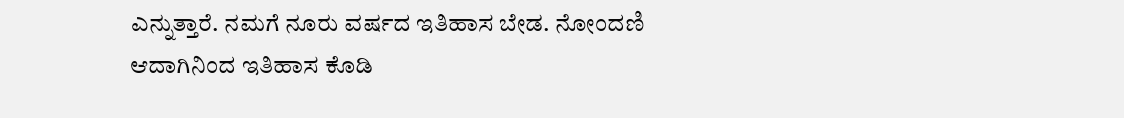ಎನ್ನುತ್ತಾರೆ. ನಮಗೆ ನೂರು ವರ್ಷದ ಇತಿಹಾಸ ಬೇಡ. ನೋಂದಣಿ ಆದಾಗಿನಿಂದ ಇತಿಹಾಸ ಕೊಡಿ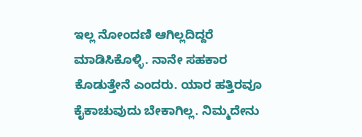ಇಲ್ಲ ನೋಂದಣಿ ಆಗಿಲ್ಲದಿದ್ದರೆ ಮಾಡಿಸಿಕೊಳ್ಳಿ. ನಾನೇ ಸಹಕಾರ ಕೊಡುತ್ತೇನೆ ಎಂದರು. ಯಾರ ಹತ್ತಿರವೂ ಕೈಕಾಚುವುದು ಬೇಕಾಗಿಲ್ಲ. ನಿಮ್ಮದೇನು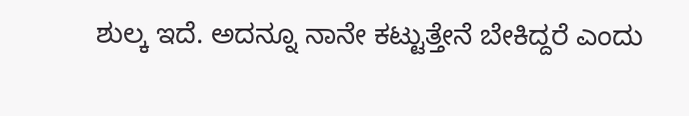ಶುಲ್ಕ ಇದೆ. ಅದನ್ನೂ ನಾನೇ ಕಟ್ಟುತ್ತೇನೆ ಬೇಕಿದ್ದರೆ ಎಂದು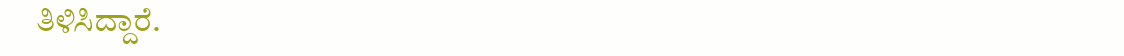ತಿಳಿಸಿದ್ದಾರೆ.